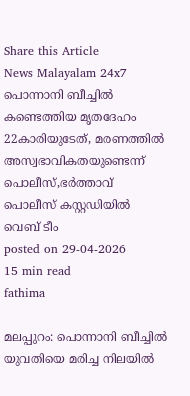Share this Article
News Malayalam 24x7
പൊന്നാനി ബീച്ചിൽ കണ്ടെത്തിയ മൃതദേഹം 22കാരിയുടേത്, മരണത്തിൽ അസ്വഭാവികതയുണ്ടെന്ന് പൊലീസ്,ഭർത്താവ് പൊലീസ് കസ്റ്റഡിയിൽ
വെബ് ടീം
posted on 29-04-2026
15 min read
fathima

മലപ്പുറം: പൊന്നാനി ബീച്ചിൽ യുവതിയെ മരിച്ച നിലയിൽ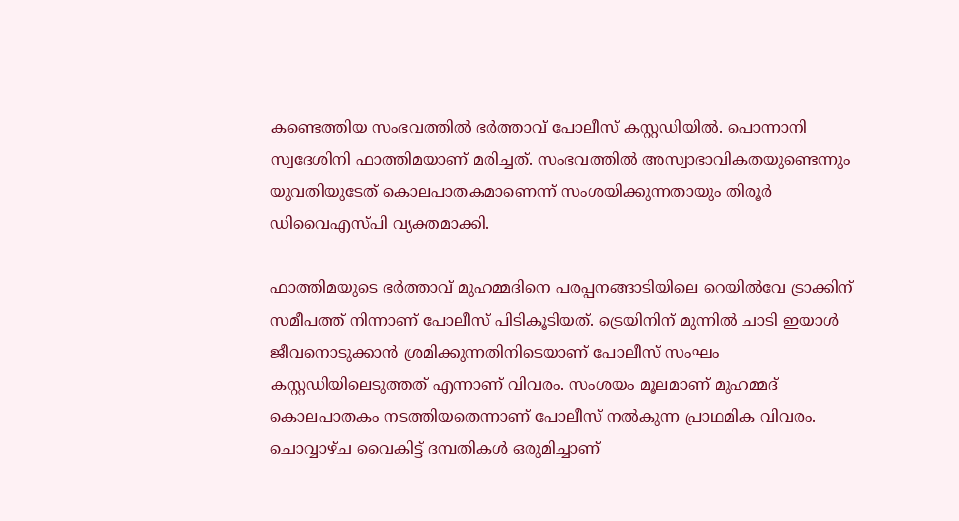കണ്ടെത്തിയ സംഭവത്തിൽ ഭർത്താവ് പോലീസ് കസ്റ്റഡിയിൽ. പൊന്നാനി സ്വദേശിനി ഫാത്തിമയാണ് മരിച്ചത്. സംഭവത്തിൽ അസ്വാഭാവികതയുണ്ടെന്നും യുവതിയുടേത് കൊലപാതകമാണെന്ന് സംശയിക്കുന്നതായും തിരൂർ ഡിവൈഎസ്പി വ്യക്തമാക്കി.

ഫാത്തിമയുടെ ഭർത്താവ് മുഹമ്മദിനെ പരപ്പനങ്ങാടിയിലെ റെയിൽവേ ട്രാക്കിന് സമീപത്ത് നിന്നാണ് പോലീസ് പിടികൂടിയത്. ട്രെയിനിന് മുന്നിൽ ചാടി ഇയാൾ ജീവനൊടുക്കാൻ ശ്രമിക്കുന്നതിനിടെയാണ് പോലീസ് സംഘം കസ്റ്റഡിയിലെടുത്തത് എന്നാണ് വിവരം. സംശയം മൂലമാണ് മുഹമ്മദ് കൊലപാതകം നടത്തിയതെന്നാണ് പോലീസ് നൽകുന്ന പ്രാഥമിക വിവരം. ചൊവ്വാഴ്ച വൈകിട്ട് ദമ്പതികൾ ഒരുമിച്ചാണ്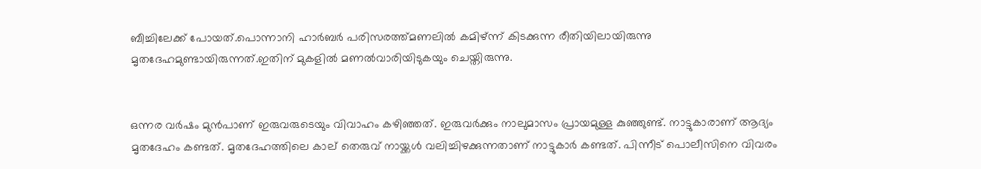ബീച്ചിലേക്ക് പോയത്.പൊന്നാനി ഹാർബർ പരിസരത്ത്മണലില്‍ കമിഴ്ന്ന് കിടക്കുന്ന രീതിയിലായിരുന്നു മൃതദേഹമുണ്ടായിരുന്നത്.ഇതിന് മുകളില്‍ മണല്‍വാരിയിടുകയും ചെയ്തിരുന്നു.


ഒന്നര വര്‍ഷം മുന്‍പാണ് ഇരുവരുടെയും വിവാഹം കഴിഞ്ഞത്. ഇരുവര്‍ക്കും നാലുമാസം പ്രായമുള്ള കുഞ്ഞുണ്ട്. നാട്ടുകാരാണ് ആദ്യം മൃതദേഹം കണ്ടത്. മൃതദേഹത്തിലെ കാല് തെരുവ് നായ്ക്കള്‍ വലിച്ചിഴക്കുന്നതാണ് നാട്ടുകാര്‍ കണ്ടത്. പിന്നീട് പൊലീസിനെ വിവരം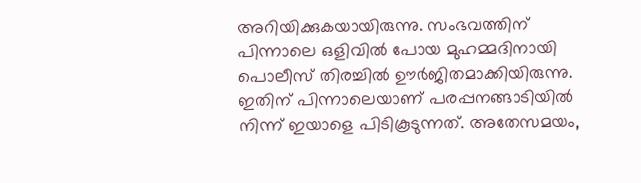അറിയിക്കുകയായിരുന്നു. സംഭവത്തിന് പിന്നാലെ ഒളിവില്‍ പോയ മുഹമ്മദിനായി പൊലീസ് തിരച്ചില്‍ ഊര്‍ജിതമാക്കിയിരുന്നു. ഇതിന് പിന്നാലെയാണ് പരപ്പനങ്ങാടിയില്‍ നിന്ന് ഇയാളെ പിടികൂടുന്നത്. അതേസമയം,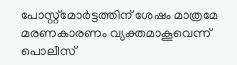പോസ്റ്റ്‍മോര്‍ട്ടത്തിന് ശേഷം മാത്രമേ മരണകാരണം വ്യക്തമാകൂവെന്ന് പൊലീസ്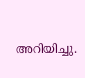അറിയിച്ചു.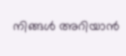നിങ്ങൾ അറിയാൻ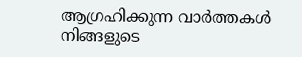ആഗ്രഹിക്കുന്ന വാർത്തകൾ നിങ്ങളുടെ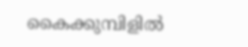കൈക്കുമ്പിളിൽ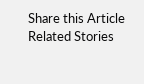Share this Article
Related Stories